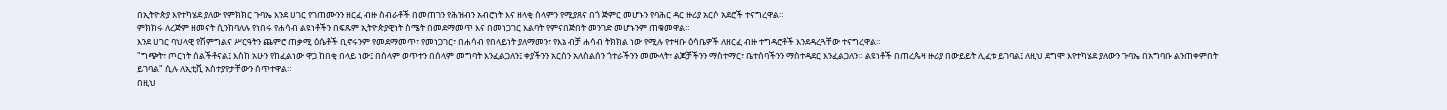በኢትዮጵያ እየተካሄደ ያለው የምክክር ጉባኤ እንደ ሀገር የገጠሙንን ዘርፈ ብዙ ስብራቶች በመጠገን የሕዝብን አብሮነት እና ዘላቂ ሰላምን የሚያጸና በጎ ጅምር መሆኑን የባሕር ዳር ዙሪያ አርሶ አደሮች ተናግረዋል።
ምክክሩ ለረጅም ዘመናት ሲንከባለሉ የነበሩ የሐሳብ ልዩነቶችን በፍጹም ኢትዮጵያዊነት ስሜት በመደማመጥ እና በመነጋገር እልባት የምናበጅበት መንገድ መሆኑንም ጠቁመዋል።
እንደ ሀገር ባህላዊ የሽምግልና ሥርዓትን ጨምሮ ጠቃሚ ዕሴቶች ቢኖሩንም የመደማመጥ፣ የመነጋገር፣ በሐሳብ የበላይነት ያለማመን፣ የእኔ ብቻ ሐሳብ ትክክል ነው የሚሉ የተዛቡ ዕሳቤዎች ለዘርፈ ብዙ ተግዳሮቶች እንደዳረጓቸው ተናግረዋል።
"ግጭት፣ ጦርነት ሰልችቶናል፤ እስከ አሁን የከፈልነው ዋጋ ከበቂ በላይ ነው፤ በሰላም ወጥተን በሰላም መግባት እንፈልጋለን፤ ቀያችንን አርሰን አለስልሰን ጎተራችንን መሙላት፣ ልጆቻችንን ማስተማር፣ ቤተሰባችንን ማስተዳደር እንፈልጋለን። ልዩነቶች በጠረጴዛ ዙሪያ በውይይት ሊፈቱ ይገባል፤ ለዚህ ደግሞ እየተካሄደ ያለውን ጉባኤ በአግባቡ ልንጠቀምበት ይገባል" ሲሉ ለኢቲቪ አስተያየታቸውን ሰጥተዋል።
በዚህ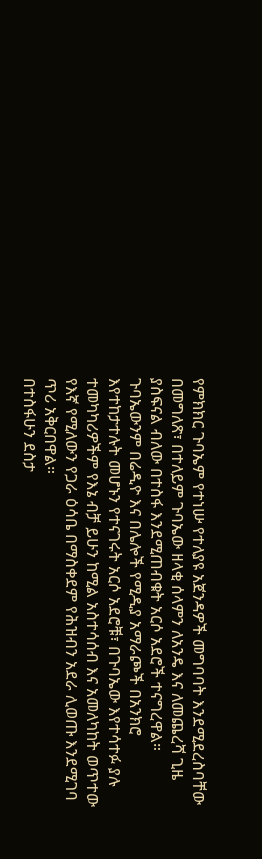የምክክር ጉባኤም የተነሡ የተለያዩ አጀንዳዎች መግባባት እንደሚደረስባቸው በመግለጽ፣ በተለይም ጉባኤው ዘላቂ ሰላምን ለአንዴ እና ለመጨረሻ ጊዜ ያስፍናል ብለው በተስፋ እንደሚጠብቁት አርሶ አደሮች ተናግረዋል።
ጉባኤውንም በሬዲዮ እና በሌሎች የሚዲያ አማራጮች በአንክሮ እየተከታተሉት መሆኑን የተናገሩት አርሶ አደሮቹ፣ በጉባኤው እየተሳተፉ ያሉ ተመካካሪዎችም የእኔ ብቻ ይሁን ከሚል አስተሳሰብ እና አመለካከት ወጥተው የእኛ የሚለውን የጋራ ዕሳቤ በማስቀደም የሕዝብን አደራ ሊወጡ እንደሚገባ ጥሪ አቅርበዋል።
በተስፋሁን ደስታ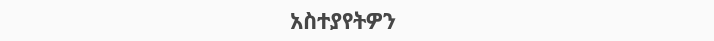አስተያየትዎን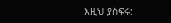እዚህ ያስፍሩ: